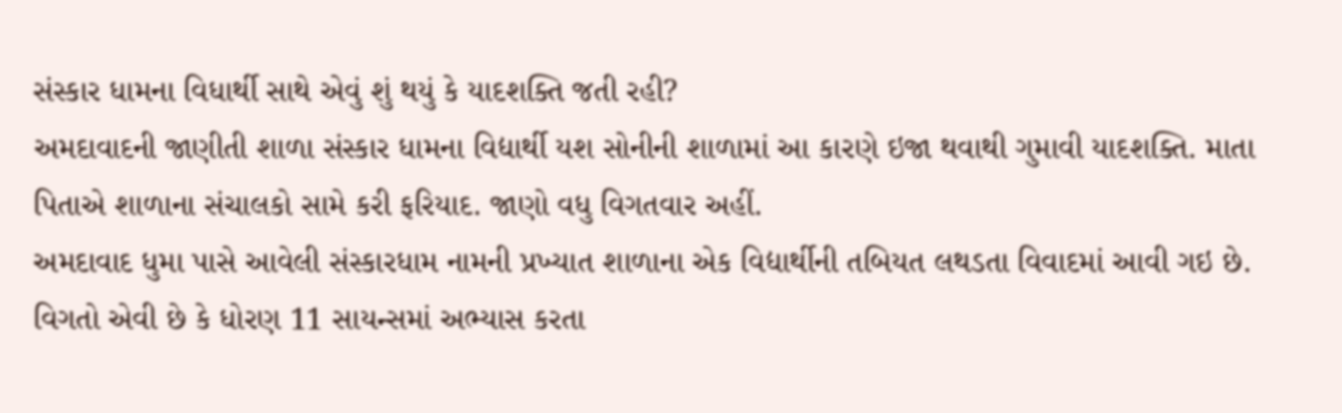સંસ્કાર ધામના વિધાર્થી સાથે એવું શું થયું કે યાદશક્તિ જતી રહી?
અમદાવાદની જાણીતી શાળા સંસ્કાર ધામના વિદ્યાર્થી યશ સોનીની શાળામાં આ કારણે ઇજા થવાથી ગુમાવી યાદશક્તિ. માતા પિતાએ શાળાના સંચાલકો સામે કરી ફરિયાદ. જાણો વધુ વિગતવાર અહીં.
અમદાવાદ ધુમા પાસે આવેલી સંસ્કારધામ નામની પ્રખ્યાત શાળાના એક વિદ્યાર્થીની તબિયત લથડતા વિવાદમાં આવી ગઇ છે. વિગતો એવી છે કે ધોરણ 11 સાયન્સમાં અભ્યાસ કરતા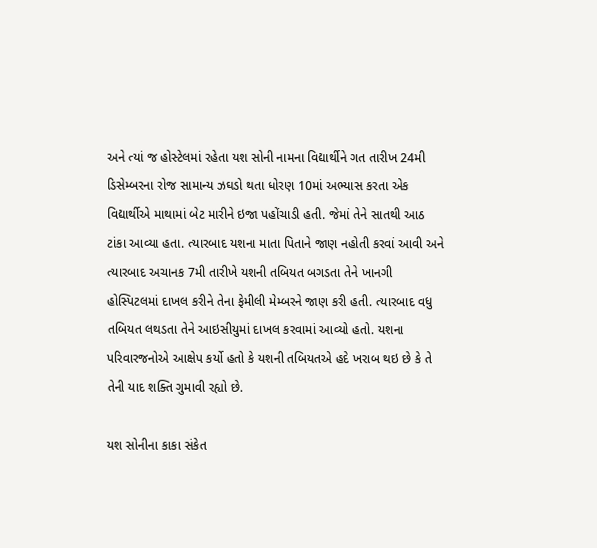અને ત્યાં જ હોસ્ટેલમાં રહેતા યશ સોની નામના વિદ્યાર્થીને ગત તારીખ 24મી ડિસેમ્બરના રોજ સામાન્ય ઝઘડો થતા ધોરણ 10માં અભ્યાસ કરતા એક વિદ્યાર્થીએ માથામાં બેટ મારીને ઇજા પહોંચાડી હતી. જેમાં તેને સાતથી આઠ ટાંકા આવ્યા હતા. ત્યારબાદ યશના માતા પિતાને જાણ નહોતી કરવાં આવી અને ત્યારબાદ અચાનક 7મી તારીખે યશની તબિયત બગડતા તેને ખાનગી હોસ્પિટલમાં દાખલ કરીને તેના ફેમીલી મેમ્બરને જાણ કરી હતી. ત્યારબાદ વધુ તબિયત લથડતા તેને આઇસીયુમાં દાખલ કરવામાં આવ્યો હતો. યશના પરિવારજનોએ આક્ષેપ કર્યો હતો કે યશની તબિયતએ હદે ખરાબ થઇ છે કે તે તેની યાદ શક્તિ ગુમાવી રહ્યો છે.

યશ સોનીના કાકા સંકેત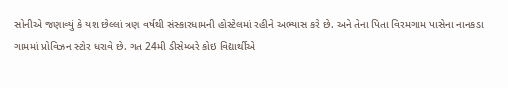સોનીએ જણાવ્યું કે યશ છેલ્લાં ત્રણ વર્ષથી સંસ્કારધામની હોસ્ટેલમાં રહીને અભ્યાસ કરે છે. અને તેના પિતા વિરમગામ પાસેના નાનકડા ગામમાં પ્રોવિઝન સ્ટોર ધરાવે છે. ગત 24મી ડીસેમ્બરે કોઇ વિદ્યાર્થીએ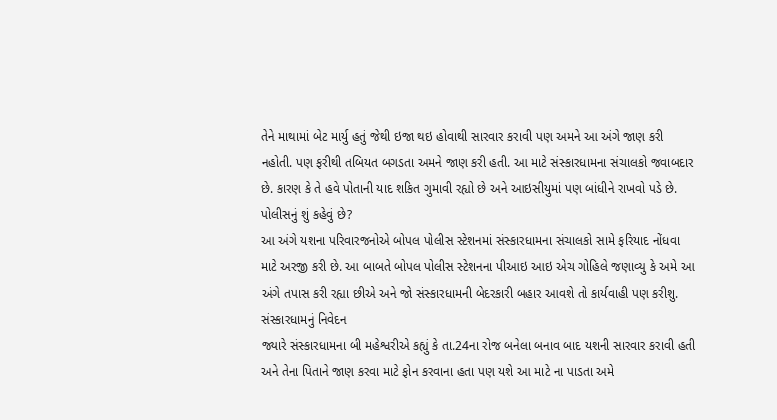તેને માથામાં બેટ માર્યુ હતું જેથી ઇજા થઇ હોવાથી સારવાર કરાવી પણ અમને આ અંગે જાણ કરી નહોતી. પણ ફરીથી તબિયત બગડતા અમને જાણ કરી હતી. આ માટે સંસ્કારધામના સંચાલકો જવાબદાર છે. કારણ કે તે હવે પોતાની યાદ શકિત ગુમાવી રહ્યો છે અને આઇસીયુમાં પણ બાંધીને રાખવો પડે છે.
પોલીસનું શું કહેવું છે?
આ અંગે યશના પરિવારજનોએ બોપલ પોલીસ સ્ટેશનમાં સંસ્કારધામના સંચાલકો સામે ફરિયાદ નોંધવા માટે અરજી કરી છે. આ બાબતે બોપલ પોલીસ સ્ટેશનના પીઆઇ આઇ એચ ગોહિલે જણાવ્યુ કે અમે આ અંગે તપાસ કરી રહ્યા છીએ અને જો સંસ્કારધામની બેદરકારી બહાર આવશે તો કાર્યવાહી પણ કરીશુ.
સંસ્કારધામનું નિવેદન
જ્યારે સંસ્કારધામના બી મહેશ્વરીએ કહ્યું કે તા.24ના રોજ બનેલા બનાવ બાદ યશની સારવાર કરાવી હતી અને તેના પિતાને જાણ કરવા માટે ફોન કરવાના હતા પણ યશે આ માટે ના પાડતા અમે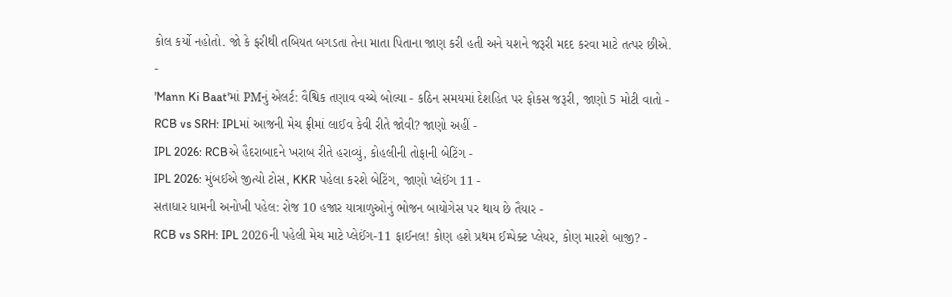કોલ કર્યો નહોતો. જો કે ફરીથી તબિયત બગડતા તેના માતા પિતાના જાણ કરી હતી અને યશને જરૂરી મદદ કરવા માટે તત્પર છીએ.
-
'Mann Ki Baat'માં PMનું એલર્ટ: વૈશ્વિક તણાવ વચ્ચે બોલ્યા - કઠિન સમયમાં દેશહિત પર ફોકસ જરૂરી, જાણો 5 મોટી વાતો -
RCB vs SRH: IPLમાં આજની મેચ ફ્રીમાં લાઈવ કેવી રીતે જોવી? જાણો અહીં -
IPL 2026: RCBએ હૈદરાબાદને ખરાબ રીતે હરાવ્યું, કોહલીની તોફાની બેટિંગ -
IPL 2026: મુંબઈએ જીત્યો ટોસ, KKR પહેલા કરશે બેટિંગ, જાણો પ્લેઈંગ 11 -
સતાધાર ધામની અનોખી પહેલ: રોજ 10 હજાર યાત્રાળુઓનું ભોજન બાયોગેસ પર થાય છે તૈયાર -
RCB vs SRH: IPL 2026ની પહેલી મેચ માટે પ્લેઈંગ-11 ફાઈનલ! કોણ હશે પ્રથમ ઈમ્પેક્ટ પ્લેયર, કોણ મારશે બાજી? -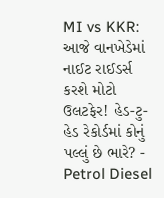MI vs KKR: આજે વાનખેડેમાં નાઈટ રાઈડર્સ કરશે મોટો ઉલટફેર! હેડ-ટુ-હેડ રેકોર્ડમાં કોનું પલ્લું છે ભારે? -
Petrol Diesel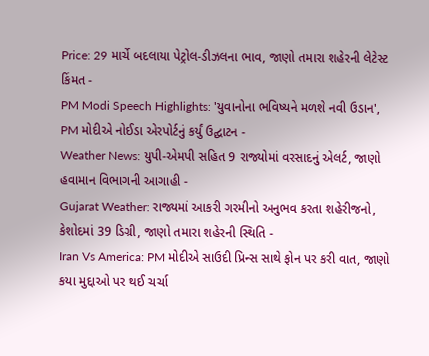Price: 29 માર્ચે બદલાયા પેટ્રોલ-ડીઝલના ભાવ, જાણો તમારા શહેરની લેટેસ્ટ કિંમત -
PM Modi Speech Highlights: 'યુવાનોના ભવિષ્યને મળશે નવી ઉડાન', PM મોદીએ નોઈડા એરપોર્ટનું કર્યું ઉદ્ઘાટન -
Weather News: યુપી-એમપી સહિત 9 રાજ્યોમાં વરસાદનું એલર્ટ, જાણો હવામાન વિભાગની આગાહી -
Gujarat Weather: રાજ્યમાં આકરી ગરમીનો અનુભવ કરતા શહેરીજનો, કેશોદમાં 39 ડિગ્રી, જાણો તમારા શહેરની સ્થિતિ -
Iran Vs America: PM મોદીએ સાઉદી પ્રિન્સ સાથે ફોન પર કરી વાત, જાણો કયા મુદ્દાઓ પર થઈ ચર્ચા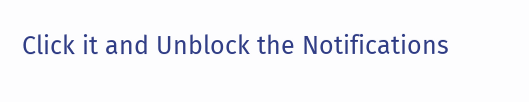Click it and Unblock the Notifications